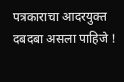पत्रकाराचा आदरयुक्त दबदबा असला पाहिजे !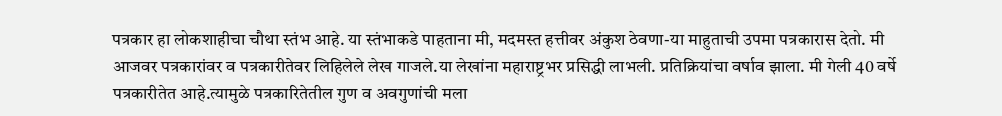पत्रकार हा लोकशाहीचा चौथा स्तंभ आहे. या स्तंभाकडे पाहताना मी, मदमस्त हत्तीवर अंकुश ठेवणा-या माहुताची उपमा पत्रकारास देतो. मी आजवर पत्रकारांवर व पत्रकारीतेवर लिहिलेले लेख गाजले.या लेखांना महाराष्ट्रभर प्रसिद्धी लाभली. प्रतिक्रियांचा वर्षाव झाला. मी गेली 40 वर्षे पत्रकारीतेत आहे.त्यामुळे पत्रकारितेतील गुण व अवगुणांची मला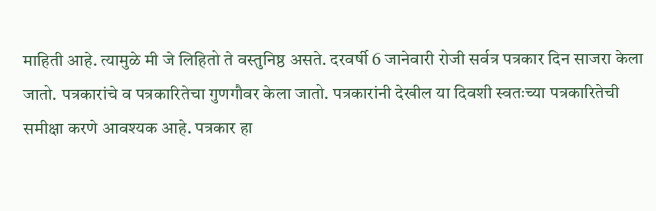माहिती आहे. त्यामुळे मी जे लिहितो ते वस्तुनिष्ठ असते. दरवर्षी 6 जानेवारी रोजी सर्वत्र पत्रकार दिन साजरा केला जातो. पत्रकारांचे व पत्रकारितेचा गुणगौवर केला जातो. पत्रकारांनी देखील या दिवशी स्वतःच्या पत्रकारितेची समीक्षा करणे आवश्यक आहे. पत्रकार हा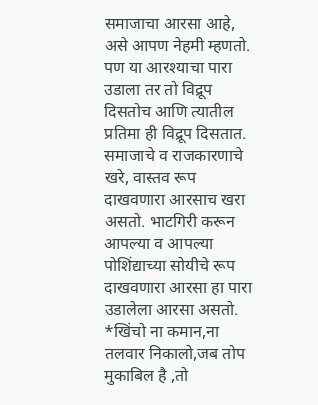समाजाचा आरसा आहे, असे आपण नेहमी म्हणतो. पण या आरश्याचा पारा उडाला तर तो विद्रूप दिसतोच आणि त्यातील प्रतिमा ही विद्रूप दिसतात. समाजाचे व राजकारणाचे खरे, वास्तव रूप दाखवणारा आरसाच खरा असतो. भाटगिरी करून आपल्या व आपल्या पोशिंद्याच्या सोयीचे रूप दाखवणारा आरसा हा पारा उडालेला आरसा असतो. *खिंचो ना कमान,ना तलवार निकालो,जब तोप मुकाबिल है ,तो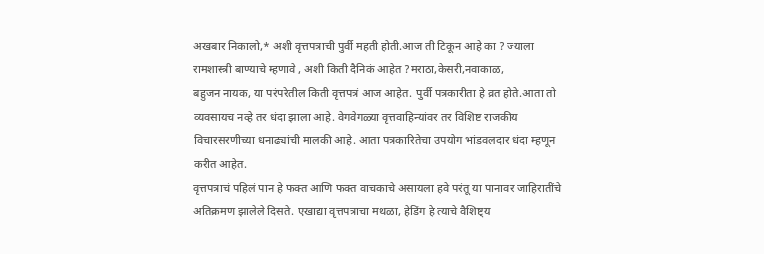अखबार निकालो,* अशी वृत्तपत्राची पुर्वी महती होती.आज ती टिकून आहे का ? ज्याला रामशास्त्री बाण्याचे म्हणावे , अशी किती दैनिकं आहेत ?मराठा,केसरी,नवाकाळ,
बहुजन नायक, या परंपरेतील किती वृत्तपत्रं आज आहेत. पुर्वी पत्रकारीता हे व्रत होते.आता तो व्यवसायच नव्हे तर धंदा झाला आहे. वेगवेगळ्या वृत्तवाहिन्यांवर तर विशिष्ट राजकीय विचारसरणीच्या धनाढ्यांची मालकी आहे. आता पत्रकारितेचा उपयोग भांडवलदार धंदा म्हणून करीत आहेत.
वृत्तपत्राचं पहिलं पान हे फक्त आणि फक्त वाचकाचे असायला हवे परंतू या पानावर जाहिरातींचे अतिक्रमण झालेले दिसते. एखाद्या वृत्तपत्राचा मथळा, हेडिंग हे त्याचे वैशिष्ट्य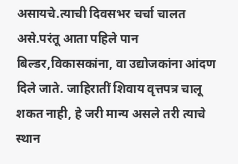असायचे.त्याची दिवसभर चर्चा चालत असे.परंतू आता पहिले पान बिल्डर,विकासकांना, वा उद्योजकांना आंदण दिले जाते. जाहिरातीं शिवाय वृत्तपत्र चालू शकत नाही, हे जरी मान्य असले तरी त्याचे स्थान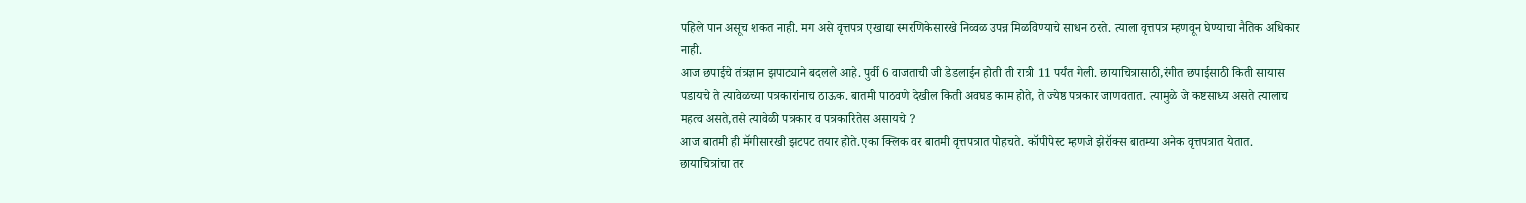पहिले पान असूच शकत नाही. मग असे वृत्तपत्र एखाद्या स्मरणिकेसारखे निव्वळ उपन्न मिळविण्याचे साधन ठरते. त्याला वृत्तपत्र म्हणवून घेण्याचा नैतिक अधिकार नाही.
आज छपाईचे तंत्रज्ञान झपाट्याने बदलले आहे. पुर्वी 6 वाजताची जी डेडलाईन होती ती रात्री 11 पर्यंत गेली. छायाचित्रासाठी,रंगीत छपाईसाठी किती सायास पडायचे ते त्यावेळच्या पत्रकारांनाच ठाऊक. बातमी पाठवणे देखील किती अवघड काम होते, ते ज्येष्ठ पत्रकार जाणवतात. त्यामुळे जे कष्टसाध्य असते त्यालाच महत्व असते,तसे त्यावेळी पत्रकार व पत्रकारितेस असायचे ?
आज बातमी ही मॅगीसारखी झटपट तयार होते.एका क्लिक वर बातमी वृत्तपत्रात पोहचते. कॉपीपेस्ट म्हणजे झेरॉक्स बातम्या अनेक वृत्तपत्रात येतात. छायाचित्रांचा तर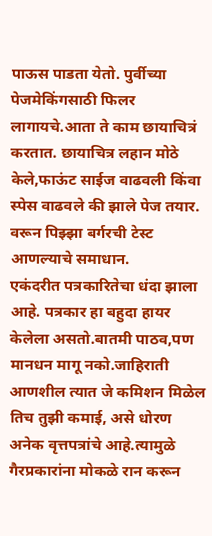पाऊस पाडता येतो. पुर्वीच्या पेजमेकिंगसाठी फिलर लागायचे.आता ते काम छायाचित्रं करतात. छायाचित्र लहान मोठे केले,फाऊंट साईज वाढवली किंवा स्पेस वाढवले की झाले पेज तयार. वरून पिझ्झा बर्गरची टेस्ट आणल्याचे समाधान.
एकंदरीत पत्रकारितेचा धंदा झाला आहे. पत्रकार हा बहुदा हायर केलेला असतो.बातमी पाठव,पण मानधन मागू नको.जाहिराती आणशील त्यात जे कमिशन मिळेल तिच तुझी कमाई, असे धोरण अनेक वृत्तपत्रांचे आहे.त्यामुळे गैरप्रकारांना मोकळे रान करून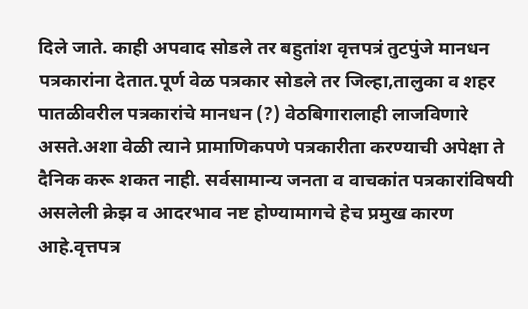दिले जाते. काही अपवाद सोडले तर बहुतांश वृत्तपत्रं तुटपुंजे मानधन पत्रकारांना देतात.पूर्ण वेळ पत्रकार सोडले तर जिल्हा,तालुका व शहर पातळीवरील पत्रकारांचे मानधन (?) वेठबिगारालाही लाजविणारे असते.अशा वेळी त्याने प्रामाणिकपणे पत्रकारीता करण्याची अपेक्षा ते दैनिक करू शकत नाही. सर्वसामान्य जनता व वाचकांत पत्रकारांविषयी असलेली क्रेझ व आदरभाव नष्ट होण्यामागचे हेच प्रमुख कारण आहे.वृत्तपत्र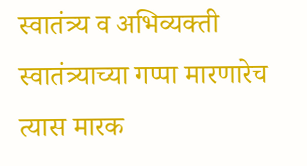स्वातंत्र्य व अभिव्यक्ती स्वातंत्र्याच्या गप्पा मारणारेच त्यास मारक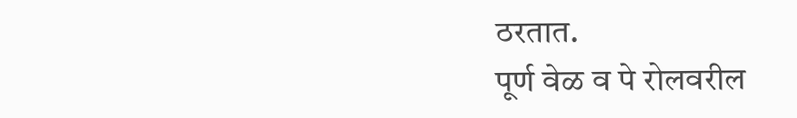ठरतात.
पूर्ण वेळ व पे रोलवरील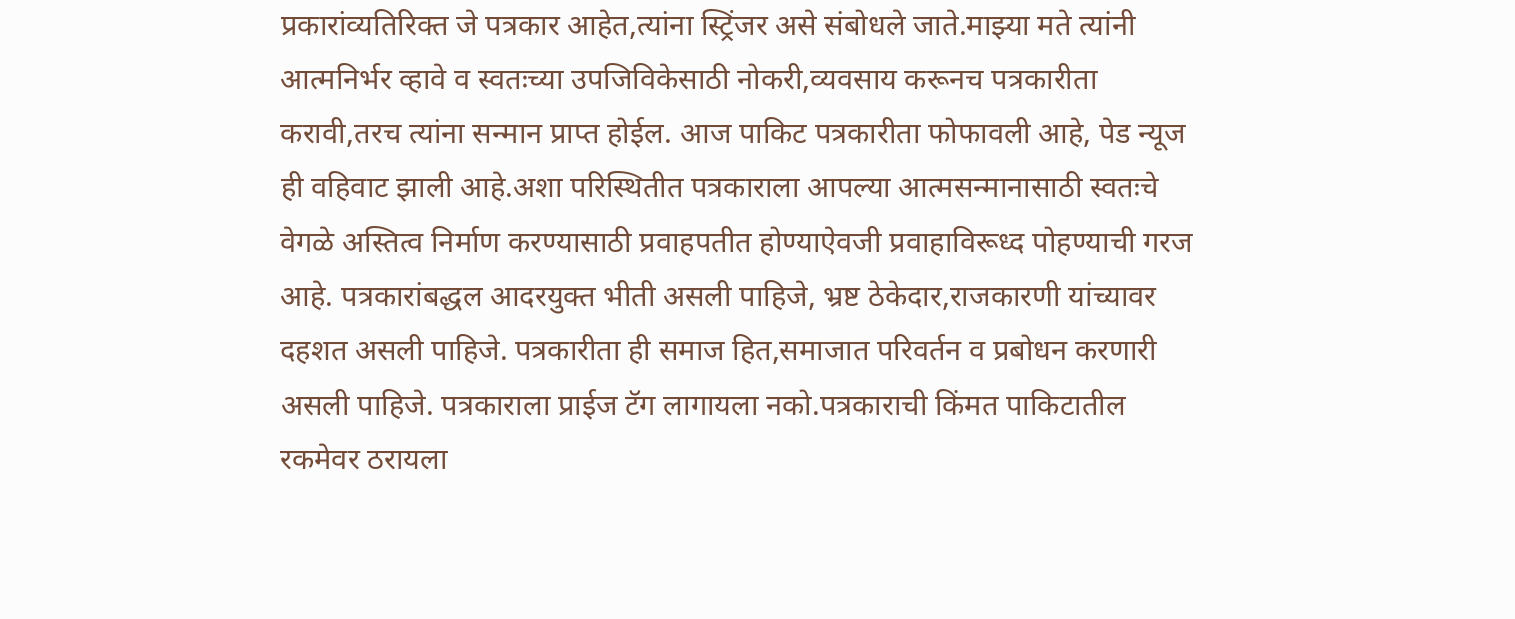प्रकारांव्यतिरिक्त जे पत्रकार आहेत,त्यांना स्ट्रिंजर असे संबोधले जाते.माझ्या मते त्यांनी आत्मनिर्भर व्हावे व स्वतःच्या उपजिविकेसाठी नोकरी,व्यवसाय करूनच पत्रकारीता करावी,तरच त्यांना सन्मान प्राप्त होईल. आज पाकिट पत्रकारीता फोफावली आहे, पेड न्यूज ही वहिवाट झाली आहे.अशा परिस्थितीत पत्रकाराला आपल्या आत्मसन्मानासाठी स्वतःचे वेगळे अस्तित्व निर्माण करण्यासाठी प्रवाहपतीत होण्याऐवजी प्रवाहाविरूध्द पोहण्याची गरज आहे. पत्रकारांबद्धल आदरयुक्त भीती असली पाहिजे, भ्रष्ट ठेकेदार,राजकारणी यांच्यावर दहशत असली पाहिजे. पत्रकारीता ही समाज हित,समाजात परिवर्तन व प्रबोधन करणारी असली पाहिजे. पत्रकाराला प्राईज टॅग लागायला नको.पत्रकाराची किंमत पाकिटातील रकमेवर ठरायला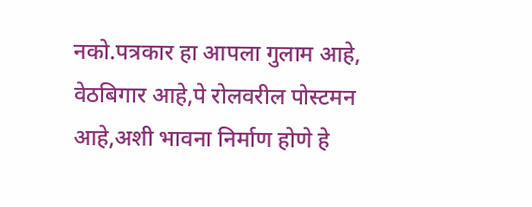नको.पत्रकार हा आपला गुलाम आहे, वेठबिगार आहे,पे रोलवरील पोस्टमन आहे,अशी भावना निर्माण होणे हे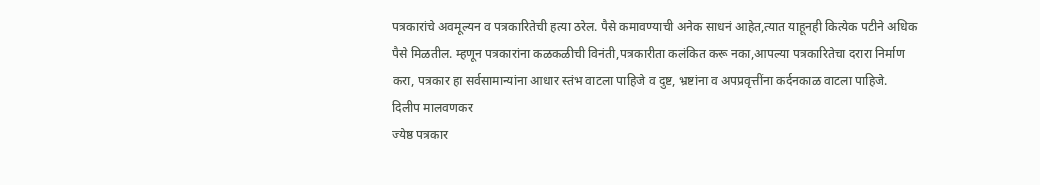पत्रकारांचे अवमूल्यन व पत्रकारितेची हत्या ठरेल. पैसे कमावण्याची अनेक साधनं आहेत,त्यात याहूनही कित्येक पटीने अधिक पैसे मिळतील. म्हणून पत्रकारांना कळकळीची विनंती,पत्रकारीता कलंकित करू नका,आपल्या पत्रकारितेचा दरारा निर्माण करा, पत्रकार हा सर्वसामान्यांना आधार स्तंभ वाटला पाहिजे व दुष्ट, भ्रष्टांना व अपप्रवृत्तींना कर्दनकाळ वाटला पाहिजे.
दिलीप मालवणकर
ज्येष्ठ पत्रकार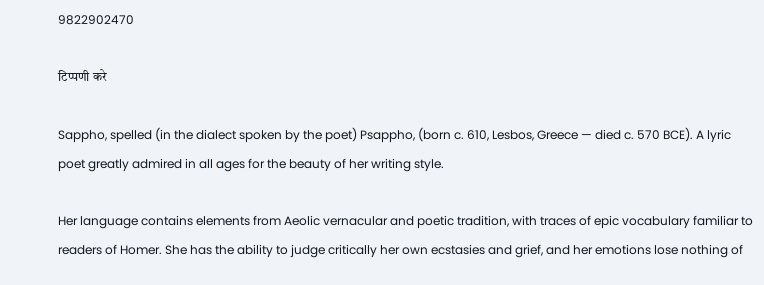9822902470

टिप्पणी करे

Sappho, spelled (in the dialect spoken by the poet) Psappho, (born c. 610, Lesbos, Greece — died c. 570 BCE). A lyric poet greatly admired in all ages for the beauty of her writing style.

Her language contains elements from Aeolic vernacular and poetic tradition, with traces of epic vocabulary familiar to readers of Homer. She has the ability to judge critically her own ecstasies and grief, and her emotions lose nothing of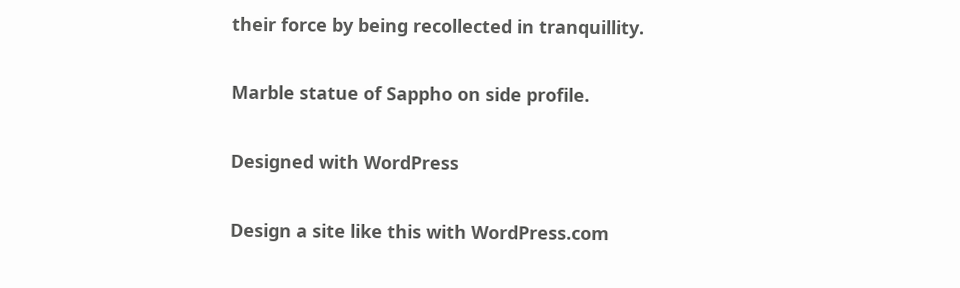their force by being recollected in tranquillity.

Marble statue of Sappho on side profile.

Designed with WordPress

Design a site like this with WordPress.com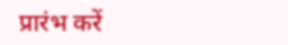प्रारंभ करें